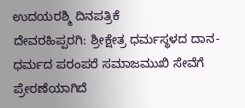ಉದಯರಶ್ಮಿ ದಿನಪತ್ರಿಕೆ
ದೇವರಹಿಪ್ಪರಗಿ: ಶ್ರೀಕ್ಷೇತ್ರ ಧರ್ಮಸ್ಥಳದ ದಾನ-ಧರ್ಮದ ಪರಂಪರೆ ಸಮಾಜಮುಖಿ ಸೇವೆಗೆ ಪ್ರೇರಣೆಯಾಗಿದೆ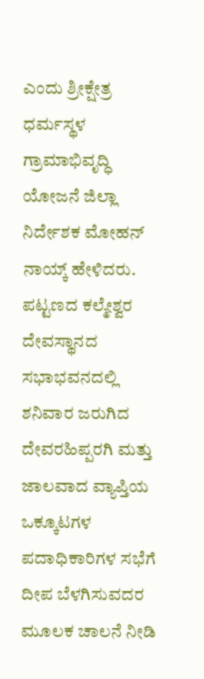ಎಂದು ಶ್ರೀಕ್ಷೇತ್ರ ಧರ್ಮಸ್ಥಳ ಗ್ರಾಮಾಭಿವೃದ್ಧಿ ಯೋಜನೆ ಜಿಲ್ಲಾ ನಿರ್ದೇಶಕ ಮೋಹನ್ ನಾಯ್ಕ್ ಹೇಳಿದರು.
ಪಟ್ಟಣದ ಕಲ್ಮೇಶ್ವರ ದೇವಸ್ಥಾನದ ಸಭಾಭವನದಲ್ಲಿ ಶನಿವಾರ ಜರುಗಿದ ದೇವರಹಿಪ್ಪರಗಿ ಮತ್ತು ಜಾಲವಾದ ವ್ಯಾಪ್ತಿಯ ಒಕ್ಕೂಟಗಳ ಪದಾಧಿಕಾರಿಗಳ ಸಭೆಗೆ ದೀಪ ಬೆಳಗಿಸುವದರ ಮೂಲಕ ಚಾಲನೆ ನೀಡಿ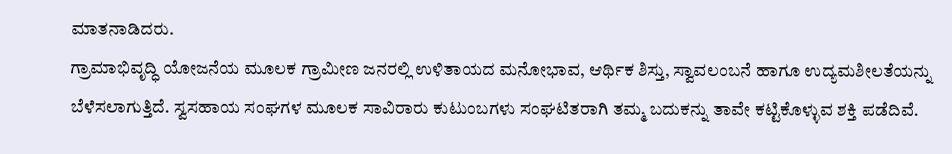ಮಾತನಾಡಿದರು.
ಗ್ರಾಮಾಭಿವೃದ್ಧಿ ಯೋಜನೆಯ ಮೂಲಕ ಗ್ರಾಮೀಣ ಜನರಲ್ಲಿ ಉಳಿತಾಯದ ಮನೋಭಾವ, ಆರ್ಥಿಕ ಶಿಸ್ತು, ಸ್ವಾವಲಂಬನೆ ಹಾಗೂ ಉದ್ಯಮಶೀಲತೆಯನ್ನು ಬೆಳೆಸಲಾಗುತ್ತಿದೆ. ಸ್ವಸಹಾಯ ಸಂಘಗಳ ಮೂಲಕ ಸಾವಿರಾರು ಕುಟುಂಬಗಳು ಸಂಘಟಿತರಾಗಿ ತಮ್ಮ ಬದುಕನ್ನು ತಾವೇ ಕಟ್ಟಿಕೊಳ್ಳುವ ಶಕ್ತಿ ಪಡೆದಿವೆ.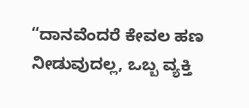“ದಾನವೆಂದರೆ ಕೇವಲ ಹಣ ನೀಡುವುದಲ್ಲ, ಒಬ್ಬ ವ್ಯಕ್ತಿ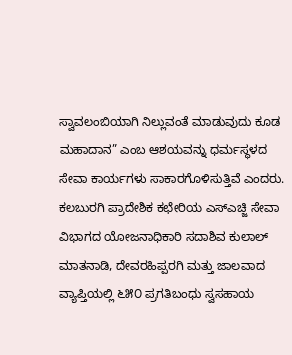ಸ್ವಾವಲಂಬಿಯಾಗಿ ನಿಲ್ಲುವಂತೆ ಮಾಡುವುದು ಕೂಡ ಮಹಾದಾನ” ಎಂಬ ಆಶಯವನ್ನು ಧರ್ಮಸ್ಥಳದ ಸೇವಾ ಕಾರ್ಯಗಳು ಸಾಕಾರಗೊಳಿಸುತ್ತಿವೆ ಎಂದರು.
ಕಲಬುರಗಿ ಪ್ರಾದೇಶಿಕ ಕಛೇರಿಯ ಎಸ್ಎಚ್ಜಿ ಸೇವಾ ವಿಭಾಗದ ಯೋಜನಾಧಿಕಾರಿ ಸದಾಶಿವ ಕುಲಾಲ್ ಮಾತನಾಡಿ, ದೇವರಹಿಪ್ಪರಗಿ ಮತ್ತು ಜಾಲವಾದ ವ್ಯಾಪ್ತಿಯಲ್ಲಿ ೬೫೦ ಪ್ರಗತಿಬಂಧು ಸ್ವಸಹಾಯ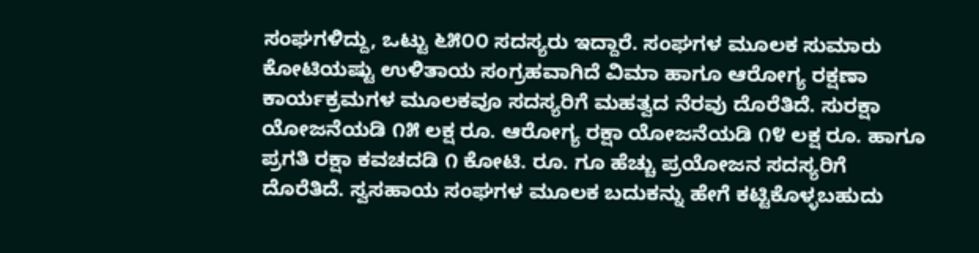ಸಂಘಗಳಿದ್ದು, ಒಟ್ಟು ೬೫೦೦ ಸದಸ್ಯರು ಇದ್ದಾರೆ. ಸಂಘಗಳ ಮೂಲಕ ಸುಮಾರು ಕೋಟಿಯಷ್ಟು ಉಳಿತಾಯ ಸಂಗ್ರಹವಾಗಿದೆ ವಿಮಾ ಹಾಗೂ ಆರೋಗ್ಯ ರಕ್ಷಣಾ ಕಾರ್ಯಕ್ರಮಗಳ ಮೂಲಕವೂ ಸದಸ್ಯರಿಗೆ ಮಹತ್ವದ ನೆರವು ದೊರೆತಿದೆ. ಸುರಕ್ಷಾ ಯೋಜನೆಯಡಿ ೧೫ ಲಕ್ಷ ರೂ. ಆರೋಗ್ಯ ರಕ್ಷಾ ಯೋಜನೆಯಡಿ ೧೪ ಲಕ್ಷ ರೂ. ಹಾಗೂ ಪ್ರಗತಿ ರಕ್ಷಾ ಕವಚದಡಿ ೧ ಕೋಟಿ. ರೂ. ಗೂ ಹೆಚ್ಚು ಪ್ರಯೋಜನ ಸದಸ್ಯರಿಗೆ ದೊರೆತಿದೆ. ಸ್ವಸಹಾಯ ಸಂಘಗಳ ಮೂಲಕ ಬದುಕನ್ನು ಹೇಗೆ ಕಟ್ಟಿಕೊಳ್ಳಬಹುದು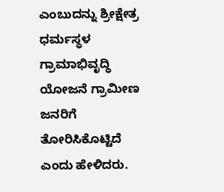ಎಂಬುದನ್ನು ಶ್ರೀಕ್ಷೇತ್ರ ಧರ್ಮಸ್ಥಳ ಗ್ರಾಮಾಭಿವೃದ್ಧಿ ಯೋಜನೆ ಗ್ರಾಮೀಣ ಜನರಿಗೆ ತೋರಿಸಿಕೊಟ್ಟಿದೆ ಎಂದು ಹೇಳಿದರು.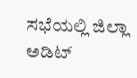ಸಭೆಯಲ್ಲಿ ಜಿಲ್ಲಾ ಅಡಿಟ್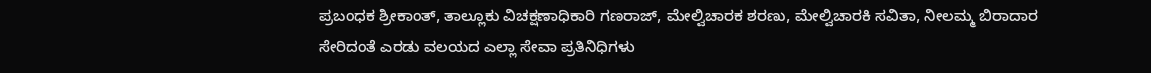ಪ್ರಬಂಧಕ ಶ್ರೀಕಾಂತ್, ತಾಲ್ಲೂಕು ವಿಚಕ್ಷಣಾಧಿಕಾರಿ ಗಣರಾಜ್, ಮೇಲ್ವಿಚಾರಕ ಶರಣು, ಮೇಲ್ವಿಚಾರಕಿ ಸವಿತಾ, ನೀಲಮ್ಮ ಬಿರಾದಾರ ಸೇರಿದಂತೆ ಎರಡು ವಲಯದ ಎಲ್ಲಾ ಸೇವಾ ಪ್ರತಿನಿಧಿಗಳು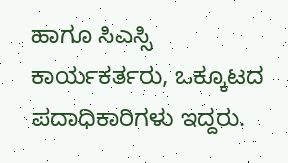ಹಾಗೂ ಸಿಎಸ್ಸಿ ಕಾರ್ಯಕರ್ತರು, ಒಕ್ಕೂಟದ ಪದಾಧಿಕಾರಿಗಳು ಇದ್ದರು.